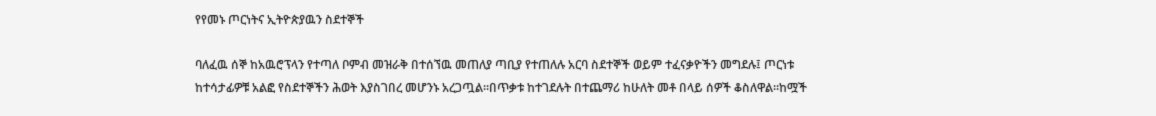የየመኑ ጦርነትና ኢትዮጵያዉን ስደተኞች

ባለፈዉ ሰኞ ከአዉሮፕላን የተጣለ ቦምብ መዝራቅ በተሰኘዉ መጠለያ ጣቢያ የተጠለሉ አርባ ስደተኞች ወይም ተፈናቃዮችን መግደሉ፤ ጦርነቱ ከተሳታፊዎቹ አልፎ የስደተኞችን ሕወት እያስገበረ መሆንኑ አረጋጧል።በጥቃቱ ከተገደሉት በተጨማሪ ከሁለት መቶ በላይ ሰዎች ቆስለዋል።ከሟች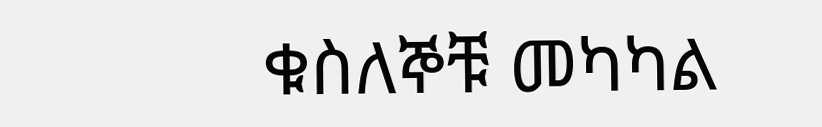ቁስለኞቹ መካካል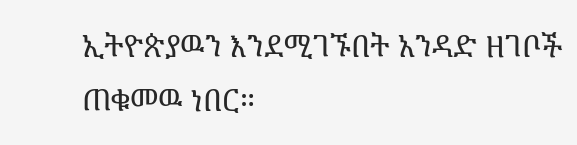ኢትዮጵያዉን እንደሚገኙበት አንዳድ ዘገቦች ጠቁመዉ ነበር።